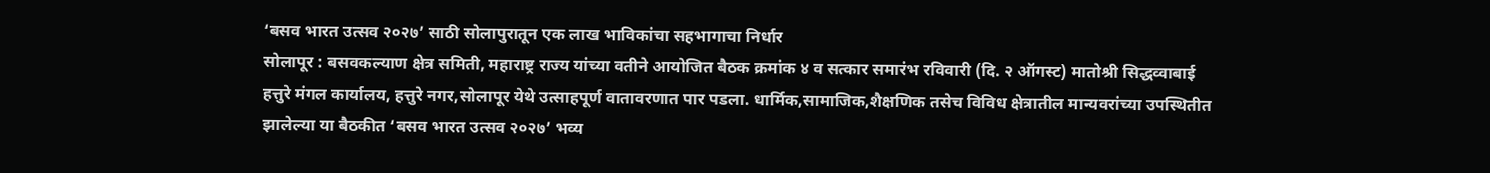‘बसव भारत उत्सव २०२७’ साठी सोलापुरातून एक लाख भाविकांचा सहभागाचा निर्धार
सोलापूर : बसवकल्याण क्षेत्र समिती, महाराष्ट्र राज्य यांच्या वतीने आयोजित बैठक क्रमांक ४ व सत्कार समारंभ रविवारी (दि. २ ऑगस्ट) मातोश्री सिद्धव्वाबाई हत्तुरे मंगल कार्यालय, हत्तुरे नगर,सोलापूर येथे उत्साहपूर्ण वातावरणात पार पडला. धार्मिक,सामाजिक,शैक्षणिक तसेच विविध क्षेत्रातील मान्यवरांच्या उपस्थितीत झालेल्या या बैठकीत ‘बसव भारत उत्सव २०२७’ भव्य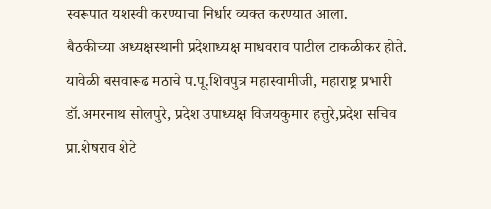स्वरूपात यशस्वी करण्याचा निर्धार व्यक्त करण्यात आला.
बैठकीच्या अध्यक्षस्थानी प्रदेशाध्यक्ष माधवराव पाटील टाकळीकर होते. यावेळी बसवारूढ मठाचे प.पू.शिवपुत्र महास्वामीजी, महाराष्ट्र प्रभारी डॉ.अमरनाथ सोलपुरे, प्रदेश उपाध्यक्ष विजयकुमार हत्तुरे,प्रदेश सचिव प्रा.शेषराव शेटे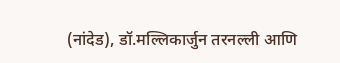(नांदेड), डॉ.मल्लिकार्जुन तरनल्ली आणि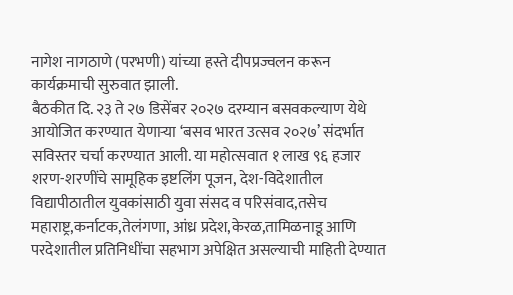नागेश नागठाणे (परभणी) यांच्या हस्ते दीपप्रज्वलन करून कार्यक्रमाची सुरुवात झाली.
बैठकीत दि. २३ ते २७ डिसेंबर २०२७ दरम्यान बसवकल्याण येथे आयोजित करण्यात येणाऱ्या ‘बसव भारत उत्सव २०२७’ संदर्भात सविस्तर चर्चा करण्यात आली. या महोत्सवात १ लाख ९६ हजार शरण-शरणींचे सामूहिक इष्टलिंग पूजन, देश-विदेशातील विद्यापीठातील युवकांसाठी युवा संसद व परिसंवाद,तसेच महाराष्ट्र,कर्नाटक,तेलंगणा, आंध्र प्रदेश,केरळ,तामिळनाडू आणि परदेशातील प्रतिनिधींचा सहभाग अपेक्षित असल्याची माहिती देण्यात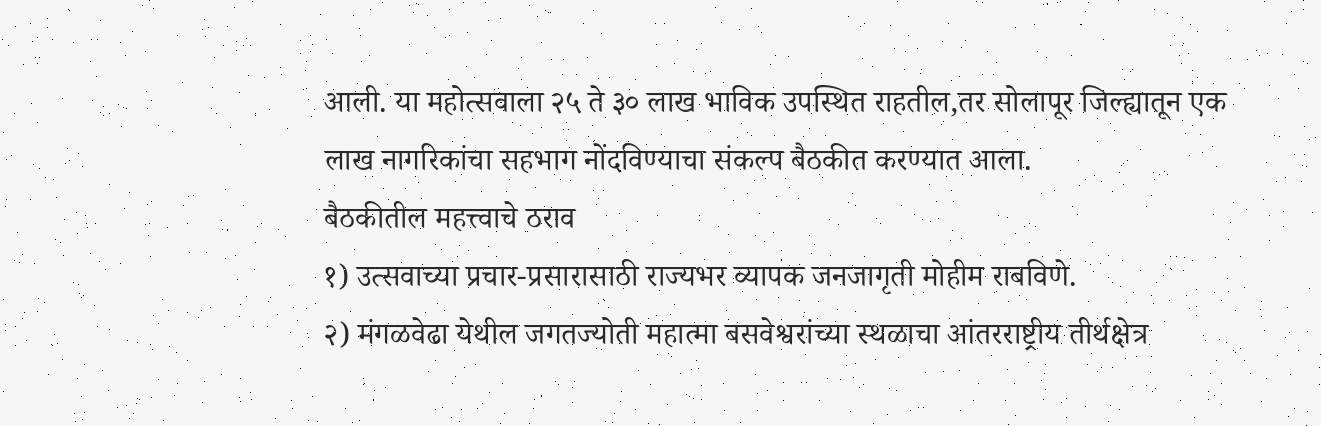आली. या महोत्सवाला २५ ते ३० लाख भाविक उपस्थित राहतील,तर सोलापूर जिल्ह्यातून एक लाख नागरिकांचा सहभाग नोंदविण्याचा संकल्प बैठकीत करण्यात आला.
बैठकीतील महत्त्वाचे ठराव
१) उत्सवाच्या प्रचार-प्रसारासाठी राज्यभर व्यापक जनजागृती मोहीम राबविणे.
२) मंगळवेढा येथील जगतज्योती महात्मा बसवेश्वरांच्या स्थळाचा आंतरराष्ट्रीय तीर्थक्षेत्र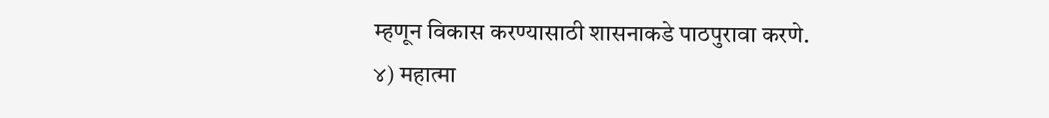म्हणून विकास करण्यासाठी शासनाकडे पाठपुरावा करणे.
४) महात्मा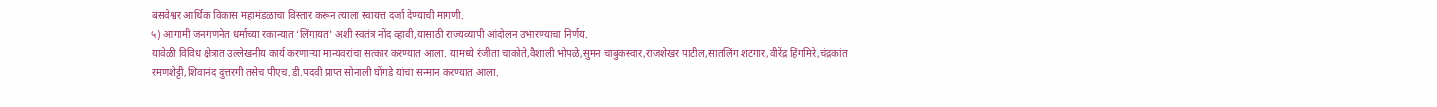बसवेश्वर आर्थिक विकास महामंडळाचा विस्तार करून त्याला स्वायत्त दर्जा देण्याची मागणी.
५) आगामी जनगणनेत धर्माच्या रकान्यात ‘लिंगायत’ अशी स्वतंत्र नोंद व्हावी,यासाठी राज्यव्यापी आंदोलन उभारण्याचा निर्णय.
यावेळी विविध क्षेत्रात उल्लेखनीय कार्य करणाऱ्या मान्यवरांचा सत्कार करण्यात आला. यामध्ये रंजीता चाकोते,वैशाली भोपळे,सुमन चाबुकस्वार,राजशेखर पाटील,सातलिंग शटगार,वीरेंद्र हिंगमिरे,चंद्रकांत रमणशेट्टी,शिवानंद दुत्तरगी तसेच पीएच.डी.पदवी प्राप्त सोनाली घोंगडे यांचा सन्मान करण्यात आला.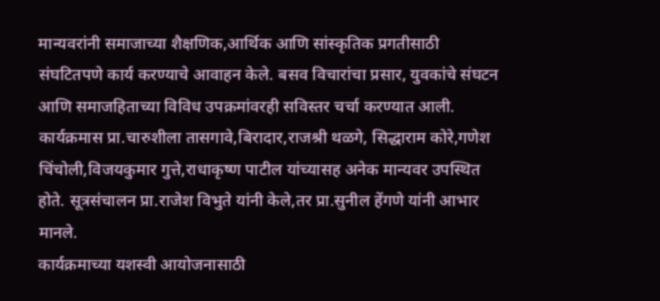मान्यवरांनी समाजाच्या शैक्षणिक,आर्थिक आणि सांस्कृतिक प्रगतीसाठी संघटितपणे कार्य करण्याचे आवाहन केले. बसव विचारांचा प्रसार, युवकांचे संघटन आणि समाजहिताच्या विविध उपक्रमांवरही सविस्तर चर्चा करण्यात आली.
कार्यक्रमास प्रा.चारुशीला तासगावे,बिरादार,राजश्री थळगे, सिद्धाराम कोरे,गणेश चिंचोली,विजयकुमार गुत्ते,राधाकृष्ण पाटील यांच्यासह अनेक मान्यवर उपस्थित होते. सूत्रसंचालन प्रा.राजेश विभुते यांनी केले,तर प्रा.सुनील हेंगणे यांनी आभार मानले.
कार्यक्रमाच्या यशस्वी आयोजनासाठी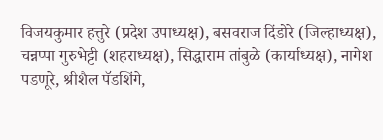विजयकुमार हत्तुरे (प्रदेश उपाध्यक्ष), बसवराज दिंडोरे (जिल्हाध्यक्ष), चन्नप्पा गुरुभेट्टी (शहराध्यक्ष), सिद्धाराम तांबुळे (कार्याध्यक्ष), नागेश पडणूरे, श्रीशैल पॅडशिंगे,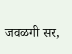जवळगी सर,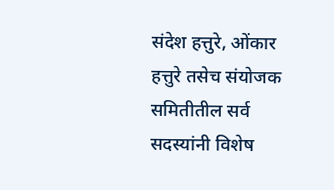संदेश हत्तुरे, ओंकार हत्तुरे तसेच संयोजक समितीतील सर्व सदस्यांनी विशेष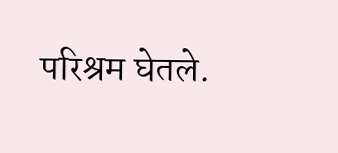परिश्रम घेतले.